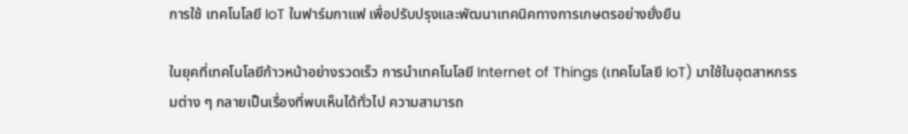การใช้ เทคโนโลยี IoT ในฟาร์มกาแฟ เพื่อปรับปรุงและพัฒนาเทคนิคทางการเกษตรอย่างยั่งยืน

ในยุคที่เทคโนโลยีก้าวหน้าอย่างรวดเร็ว การนำเทคโนโลยี Internet of Things (เทคโนโลยี IoT) มาใช้ในอุตสาหกรรมต่าง ๆ กลายเป็นเรื่องที่พบเห็นได้ทั่วไป ความสามารถ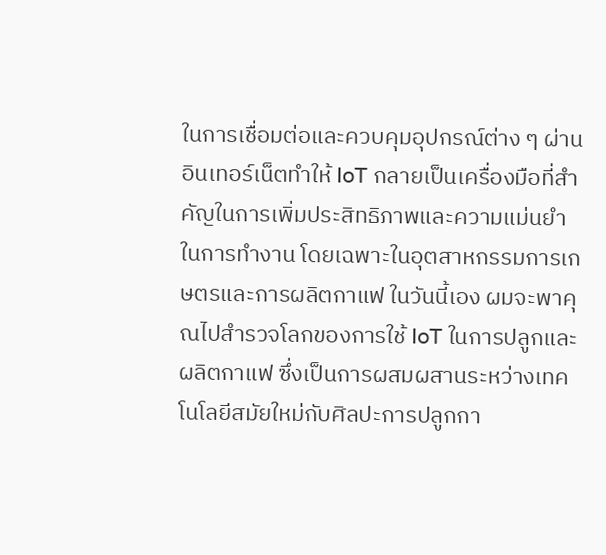ในการเชื่อมต่อและควบคุมอุปกรณ์ต่าง ๆ ผ่านอินเทอร์เน็ตทำให้ IoT กลายเป็นเครื่องมือที่สำคัญในการเพิ่มประสิทธิภาพและความแม่นยำในการทำงาน โดยเฉพาะในอุตสาหกรรมการเกษตรและการผลิตกาแฟ ในวันนี้เอง ผมจะพาคุณไปสำรวจโลกของการใช้ IoT ในการปลูกและผลิตกาแฟ ซึ่งเป็นการผสมผสานระหว่างเทคโนโลยีสมัยใหม่กับศิลปะการปลูกกา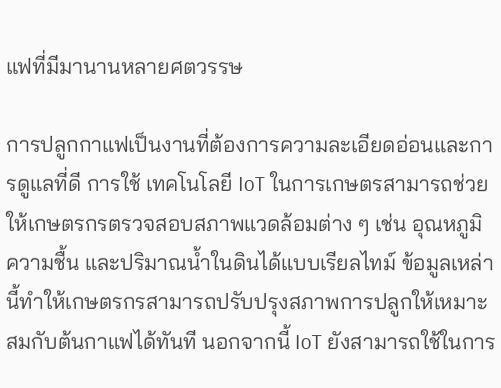แฟที่มีมานานหลายศตวรรษ

การปลูกกาแฟเป็นงานที่ต้องการความละเอียดอ่อนและการดูแลที่ดี การใช้ เทคโนโลยี IoT ในการเกษตรสามารถช่วยให้เกษตรกรตรวจสอบสภาพแวดล้อมต่าง ๆ เช่น อุณหภูมิ ความชื้น และปริมาณน้ำในดินได้แบบเรียลไทม์ ข้อมูลเหล่านี้ทำให้เกษตรกรสามารถปรับปรุงสภาพการปลูกให้เหมาะสมกับต้นกาแฟได้ทันที นอกจากนี้ IoT ยังสามารถใช้ในการ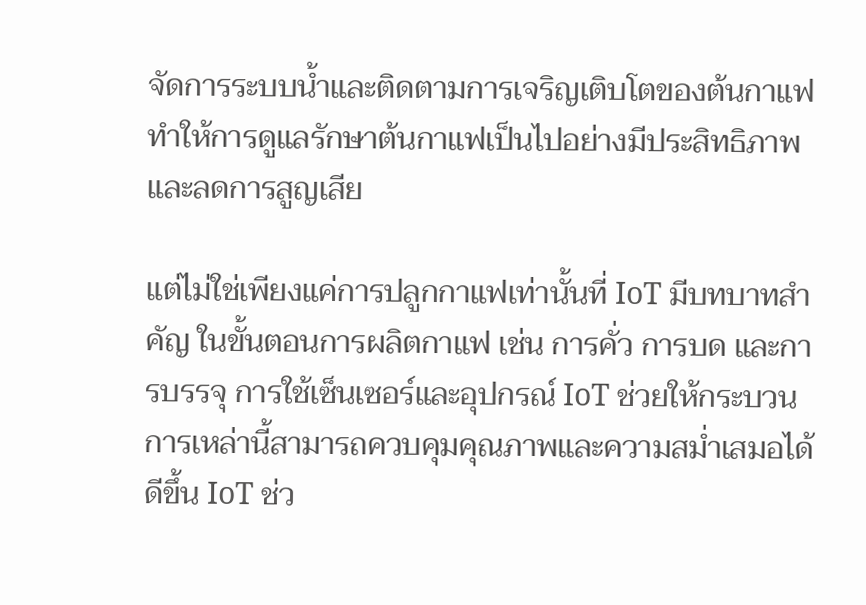จัดการระบบน้ำและติดตามการเจริญเติบโตของต้นกาแฟ ทำให้การดูแลรักษาต้นกาแฟเป็นไปอย่างมีประสิทธิภาพและลดการสูญเสีย

แต่ไม่ใช่เพียงแค่การปลูกกาแฟเท่านั้นที่ IoT มีบทบาทสำคัญ ในขั้นตอนการผลิตกาแฟ เช่น การคั่ว การบด และการบรรจุ การใช้เซ็นเซอร์และอุปกรณ์ IoT ช่วยให้กระบวนการเหล่านี้สามารถควบคุมคุณภาพและความสม่ำเสมอได้ดีขึ้น IoT ช่ว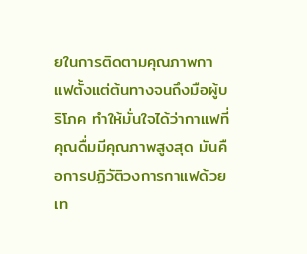ยในการติดตามคุณภาพกาแฟตั้งแต่ต้นทางจนถึงมือผู้บริโภค ทำให้มั่นใจได้ว่ากาแฟที่คุณดื่มมีคุณภาพสูงสุด มันคือการปฏิวัติวงการกาแฟด้วยเท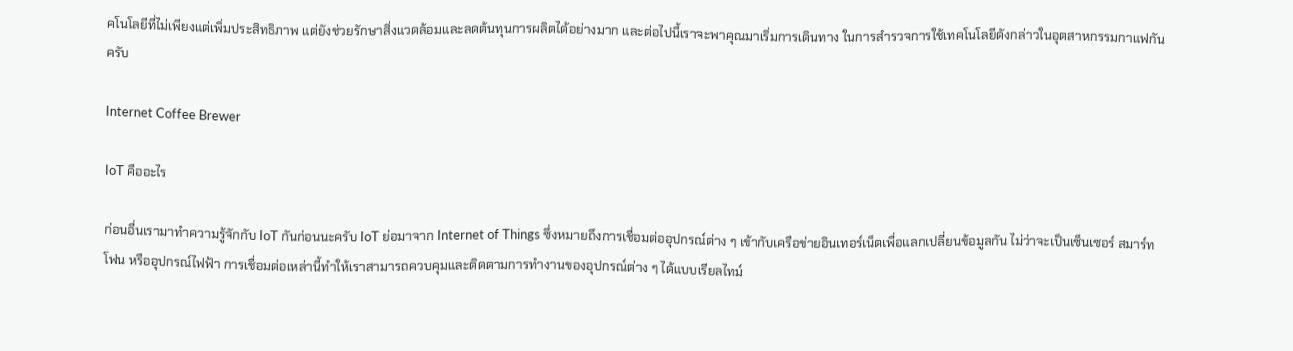คโนโลยีที่ไม่เพียงแต่เพิ่มประสิทธิภาพ แต่ยังช่วยรักษาสิ่งแวดล้อมและลดต้นทุนการผลิตได้อย่างมาก และต่อไปนี้เราจะพาคุณมาเริ่มการเดินทาง ในการสำรวจการใช้เทคโนโลยีดังกล่าวในอุตสาหกรรมกาแฟกันครับ

Internet Coffee Brewer

IoT คืออะไร

ก่อนอื่นเรามาทำความรู้จักกับ IoT กันก่อนนะครับ IoT ย่อมาจาก Internet of Things ซึ่งหมายถึงการเชื่อมต่ออุปกรณ์ต่าง ๆ เข้ากับเครือข่ายอินเทอร์เน็ตเพื่อแลกเปลี่ยนข้อมูลกัน ไม่ว่าจะเป็นเซ็นเซอร์ สมาร์ทโฟน หรืออุปกรณ์ไฟฟ้า การเชื่อมต่อเหล่านี้ทำให้เราสามารถควบคุมและติดตามการทำงานของอุปกรณ์ต่าง ๆ ได้แบบเรียลไทม์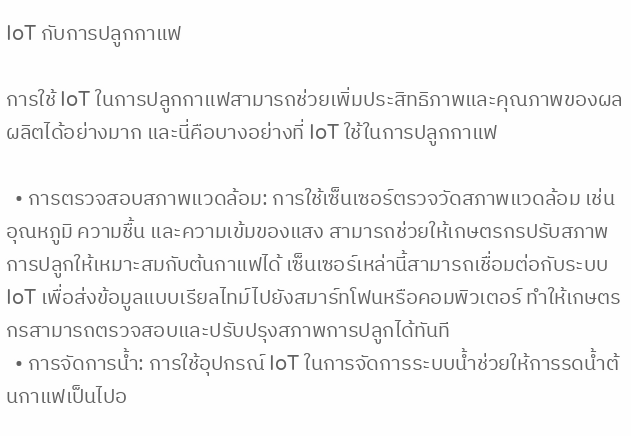IoT กับการปลูกกาแฟ

การใช้ IoT ในการปลูกกาแฟสามารถช่วยเพิ่มประสิทธิภาพและคุณภาพของผลผลิตได้อย่างมาก และนี่คือบางอย่างที่ IoT ใช้ในการปลูกกาแฟ

  • การตรวจสอบสภาพแวดล้อม: การใช้เซ็นเซอร์ตรวจวัดสภาพแวดล้อม เช่น อุณหภูมิ ความชื้น และความเข้มของแสง สามารถช่วยให้เกษตรกรปรับสภาพการปลูกให้เหมาะสมกับต้นกาแฟได้ เซ็นเซอร์เหล่านี้สามารถเชื่อมต่อกับระบบ IoT เพื่อส่งข้อมูลแบบเรียลไทม์ไปยังสมาร์ทโฟนหรือคอมพิวเตอร์ ทำให้เกษตรกรสามารถตรวจสอบและปรับปรุงสภาพการปลูกได้ทันที
  • การจัดการน้ำ: การใช้อุปกรณ์ IoT ในการจัดการระบบน้ำช่วยให้การรดน้ำต้นกาแฟเป็นไปอ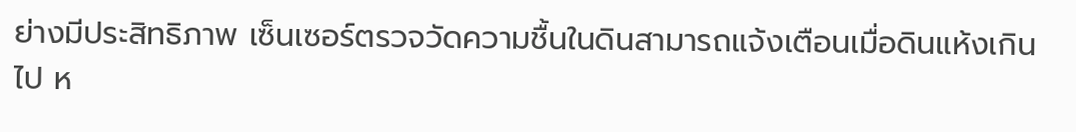ย่างมีประสิทธิภาพ เซ็นเซอร์ตรวจวัดความชื้นในดินสามารถแจ้งเตือนเมื่อดินแห้งเกินไป ห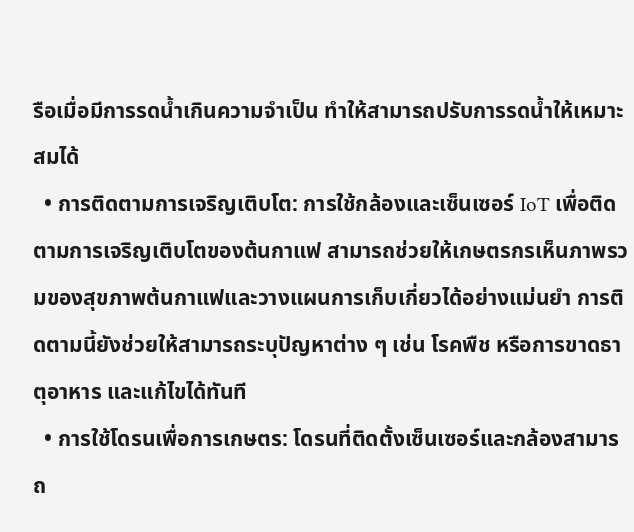รือเมื่อมีการรดน้ำเกินความจำเป็น ทำให้สามารถปรับการรดน้ำให้เหมาะสมได้
  • การติดตามการเจริญเติบโต: การใช้กล้องและเซ็นเซอร์ IoT เพื่อติดตามการเจริญเติบโตของต้นกาแฟ สามารถช่วยให้เกษตรกรเห็นภาพรวมของสุขภาพต้นกาแฟและวางแผนการเก็บเกี่ยวได้อย่างแม่นยำ การติดตามนี้ยังช่วยให้สามารถระบุปัญหาต่าง ๆ เช่น โรคพืช หรือการขาดธาตุอาหาร และแก้ไขได้ทันที
  • การใช้โดรนเพื่อการเกษตร: โดรนที่ติดตั้งเซ็นเซอร์และกล้องสามารถ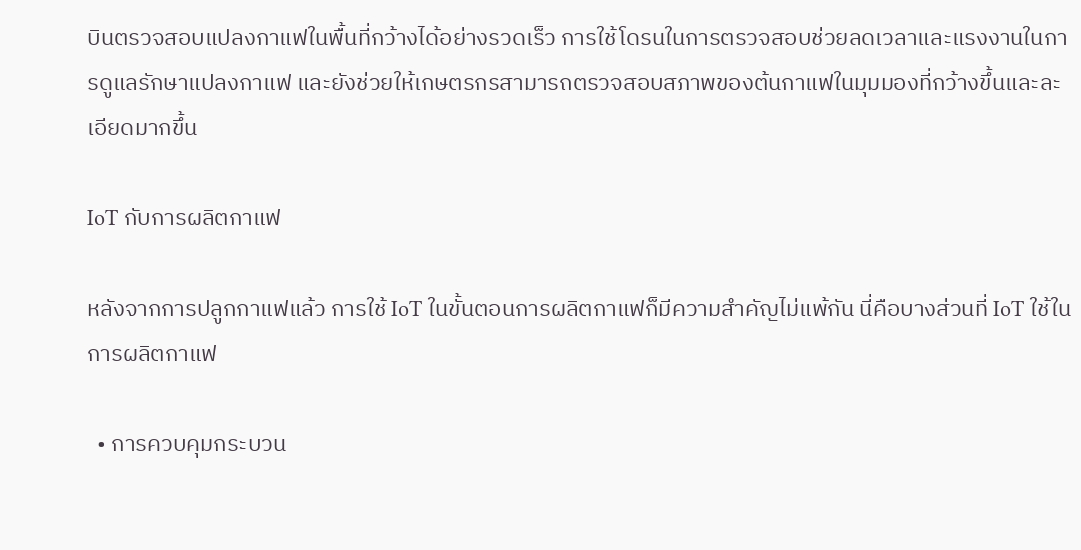บินตรวจสอบแปลงกาแฟในพื้นที่กว้างได้อย่างรวดเร็ว การใช้โดรนในการตรวจสอบช่วยลดเวลาและแรงงานในการดูแลรักษาแปลงกาแฟ และยังช่วยให้เกษตรกรสามารถตรวจสอบสภาพของต้นกาแฟในมุมมองที่กว้างขึ้นและละเอียดมากขึ้น

IoT กับการผลิตกาแฟ

หลังจากการปลูกกาแฟแล้ว การใช้ IoT ในขั้นตอนการผลิตกาแฟก็มีความสำคัญไม่แพ้กัน นี่คือบางส่วนที่ IoT ใช้ในการผลิตกาแฟ

  • การควบคุมกระบวน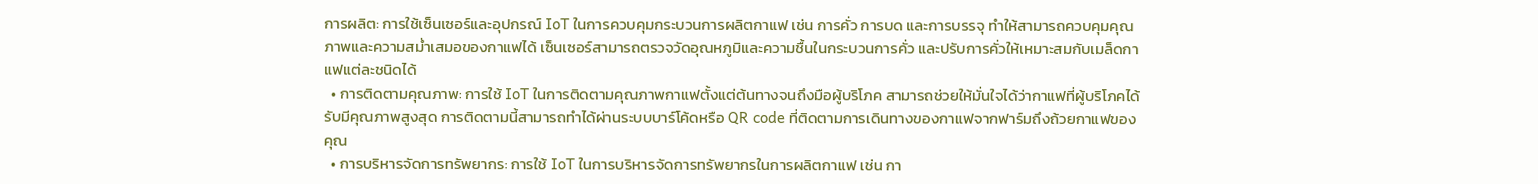การผลิต: การใช้เซ็นเซอร์และอุปกรณ์ IoT ในการควบคุมกระบวนการผลิตกาแฟ เช่น การคั่ว การบด และการบรรจุ ทำให้สามารถควบคุมคุณภาพและความสม่ำเสมอของกาแฟได้ เซ็นเซอร์สามารถตรวจวัดอุณหภูมิและความชื้นในกระบวนการคั่ว และปรับการคั่วให้เหมาะสมกับเมล็ดกาแฟแต่ละชนิดได้
  • การติดตามคุณภาพ: การใช้ IoT ในการติดตามคุณภาพกาแฟตั้งแต่ต้นทางจนถึงมือผู้บริโภค สามารถช่วยให้มั่นใจได้ว่ากาแฟที่ผู้บริโภคได้รับมีคุณภาพสูงสุด การติดตามนี้สามารถทำได้ผ่านระบบบาร์โค้ดหรือ QR code ที่ติดตามการเดินทางของกาแฟจากฟาร์มถึงถ้วยกาแฟของคุณ
  • การบริหารจัดการทรัพยากร: การใช้ IoT ในการบริหารจัดการทรัพยากรในการผลิตกาแฟ เช่น กา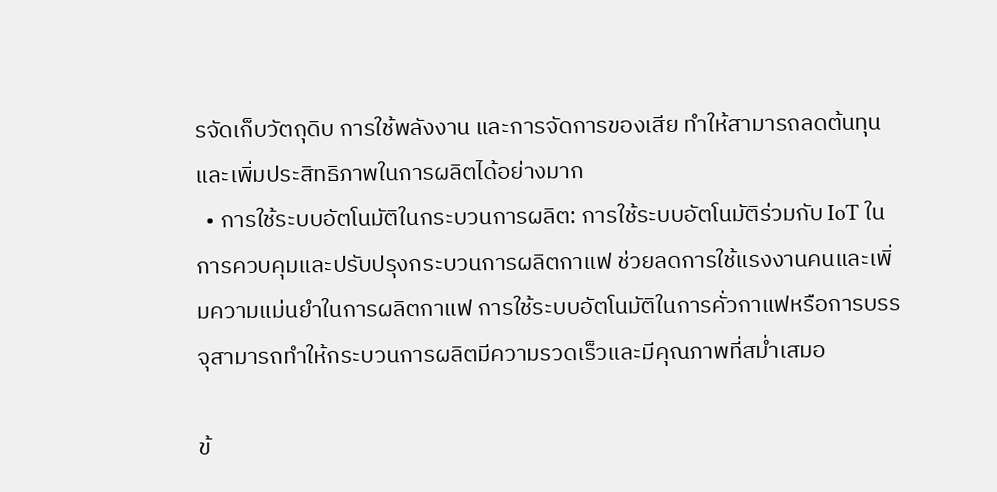รจัดเก็บวัตถุดิบ การใช้พลังงาน และการจัดการของเสีย ทำให้สามารถลดต้นทุนและเพิ่มประสิทธิภาพในการผลิตได้อย่างมาก
  • การใช้ระบบอัตโนมัติในกระบวนการผลิต: การใช้ระบบอัตโนมัติร่วมกับ IoT ในการควบคุมและปรับปรุงกระบวนการผลิตกาแฟ ช่วยลดการใช้แรงงานคนและเพิ่มความแม่นยำในการผลิตกาแฟ การใช้ระบบอัตโนมัติในการคั่วกาแฟหรือการบรรจุสามารถทำให้กระบวนการผลิตมีความรวดเร็วและมีคุณภาพที่สม่ำเสมอ

ข้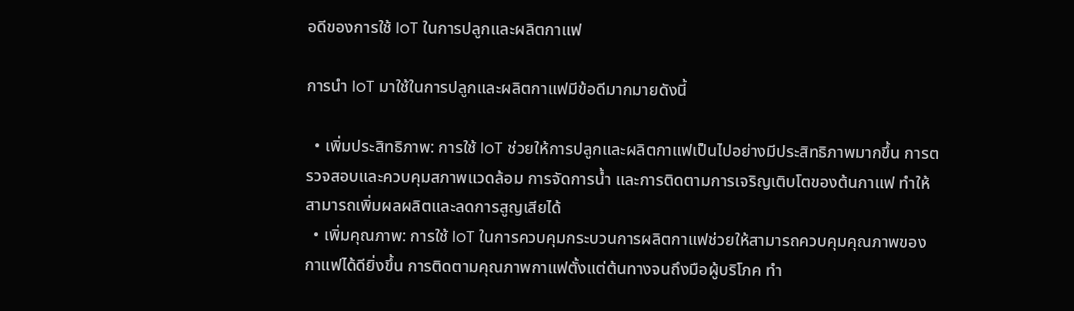อดีของการใช้ IoT ในการปลูกและผลิตกาแฟ

การนำ IoT มาใช้ในการปลูกและผลิตกาแฟมีข้อดีมากมายดังนี้

  • เพิ่มประสิทธิภาพ: การใช้ IoT ช่วยให้การปลูกและผลิตกาแฟเป็นไปอย่างมีประสิทธิภาพมากขึ้น การตรวจสอบและควบคุมสภาพแวดล้อม การจัดการน้ำ และการติดตามการเจริญเติบโตของต้นกาแฟ ทำให้สามารถเพิ่มผลผลิตและลดการสูญเสียได้
  • เพิ่มคุณภาพ: การใช้ IoT ในการควบคุมกระบวนการผลิตกาแฟช่วยให้สามารถควบคุมคุณภาพของกาแฟได้ดียิ่งขึ้น การติดตามคุณภาพกาแฟตั้งแต่ต้นทางจนถึงมือผู้บริโภค ทำ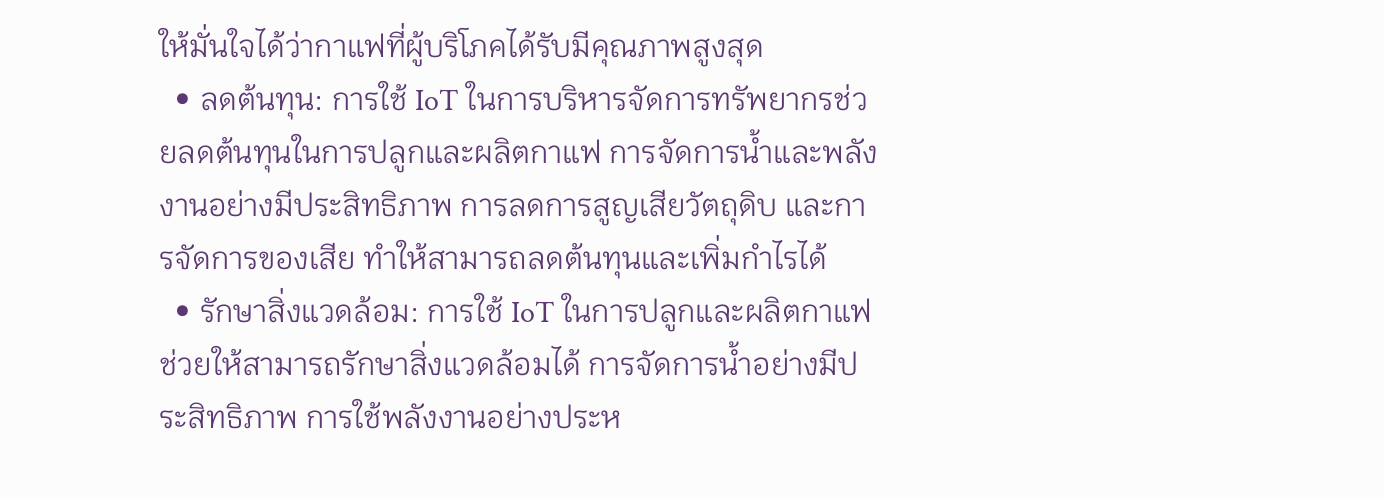ให้มั่นใจได้ว่ากาแฟที่ผู้บริโภคได้รับมีคุณภาพสูงสุด
  • ลดต้นทุน: การใช้ IoT ในการบริหารจัดการทรัพยากรช่วยลดต้นทุนในการปลูกและผลิตกาแฟ การจัดการน้ำและพลังงานอย่างมีประสิทธิภาพ การลดการสูญเสียวัตถุดิบ และการจัดการของเสีย ทำให้สามารถลดต้นทุนและเพิ่มกำไรได้
  • รักษาสิ่งแวดล้อม: การใช้ IoT ในการปลูกและผลิตกาแฟช่วยให้สามารถรักษาสิ่งแวดล้อมได้ การจัดการน้ำอย่างมีประสิทธิภาพ การใช้พลังงานอย่างประห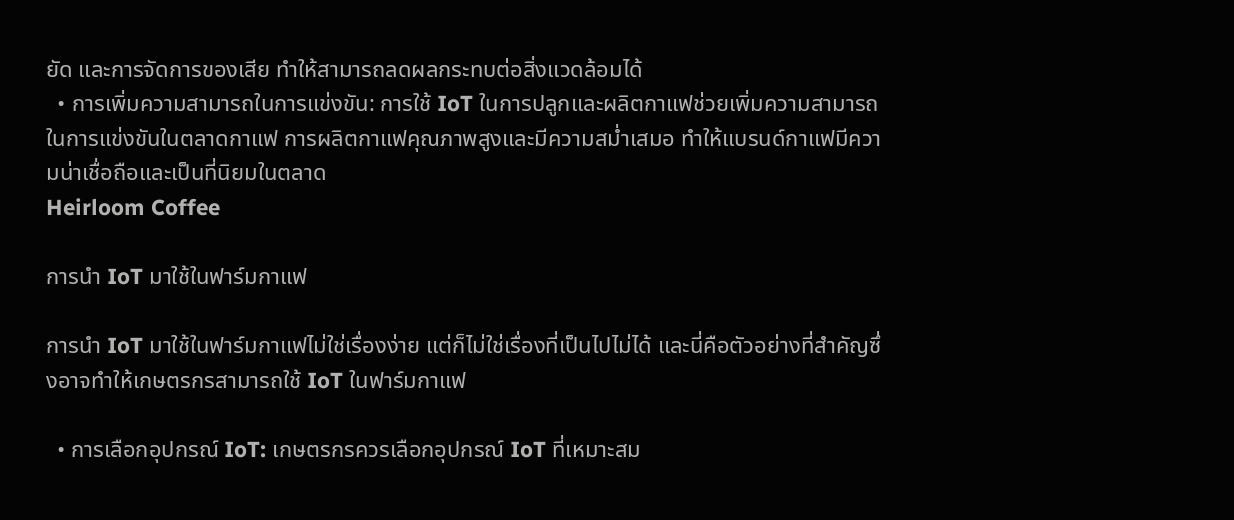ยัด และการจัดการของเสีย ทำให้สามารถลดผลกระทบต่อสิ่งแวดล้อมได้
  • การเพิ่มความสามารถในการแข่งขัน: การใช้ IoT ในการปลูกและผลิตกาแฟช่วยเพิ่มความสามารถในการแข่งขันในตลาดกาแฟ การผลิตกาแฟคุณภาพสูงและมีความสม่ำเสมอ ทำให้แบรนด์กาแฟมีความน่าเชื่อถือและเป็นที่นิยมในตลาด
Heirloom Coffee

การนำ IoT มาใช้ในฟาร์มกาแฟ

การนำ IoT มาใช้ในฟาร์มกาแฟไม่ใช่เรื่องง่าย แต่ก็ไม่ใช่เรื่องที่เป็นไปไม่ได้ และนี่คือตัวอย่างที่สำคัญซึ่งอาจทำให้เกษตรกรสามารถใช้ IoT ในฟาร์มกาแฟ

  • การเลือกอุปกรณ์ IoT: เกษตรกรควรเลือกอุปกรณ์ IoT ที่เหมาะสม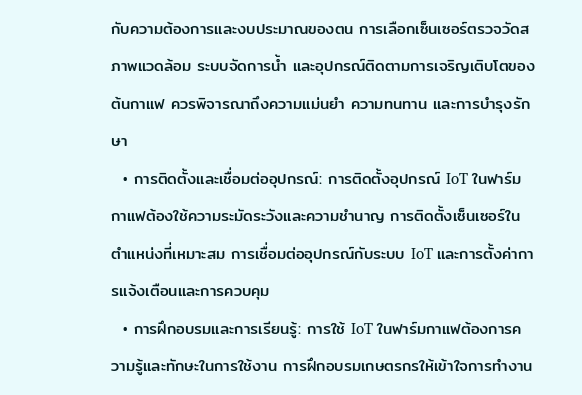กับความต้องการและงบประมาณของตน การเลือกเซ็นเซอร์ตรวจวัดสภาพแวดล้อม ระบบจัดการน้ำ และอุปกรณ์ติดตามการเจริญเติบโตของต้นกาแฟ ควรพิจารณาถึงความแม่นยำ ความทนทาน และการบำรุงรักษา
  • การติดตั้งและเชื่อมต่ออุปกรณ์: การติดตั้งอุปกรณ์ IoT ในฟาร์มกาแฟต้องใช้ความระมัดระวังและความชำนาญ การติดตั้งเซ็นเซอร์ในตำแหน่งที่เหมาะสม การเชื่อมต่ออุปกรณ์กับระบบ IoT และการตั้งค่าการแจ้งเตือนและการควบคุม
  • การฝึกอบรมและการเรียนรู้: การใช้ IoT ในฟาร์มกาแฟต้องการความรู้และทักษะในการใช้งาน การฝึกอบรมเกษตรกรให้เข้าใจการทำงาน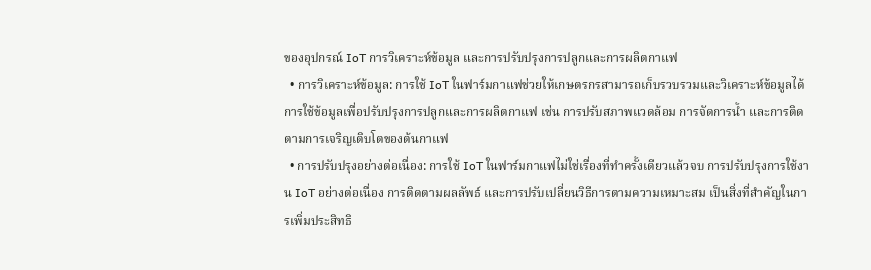ของอุปกรณ์ IoT การวิเคราะห์ข้อมูล และการปรับปรุงการปลูกและการผลิตกาแฟ
  • การวิเคราะห์ข้อมูล: การใช้ IoT ในฟาร์มกาแฟช่วยให้เกษตรกรสามารถเก็บรวบรวมและวิเคราะห์ข้อมูลได้ การใช้ข้อมูลเพื่อปรับปรุงการปลูกและการผลิตกาแฟ เช่น การปรับสภาพแวดล้อม การจัดการน้ำ และการติดตามการเจริญเติบโตของต้นกาแฟ
  • การปรับปรุงอย่างต่อเนื่อง: การใช้ IoT ในฟาร์มกาแฟไม่ใช่เรื่องที่ทำครั้งเดียวแล้วจบ การปรับปรุงการใช้งาน IoT อย่างต่อเนื่อง การติดตามผลลัพธ์ และการปรับเปลี่ยนวิธีการตามความเหมาะสม เป็นสิ่งที่สำคัญในการเพิ่มประสิทธิ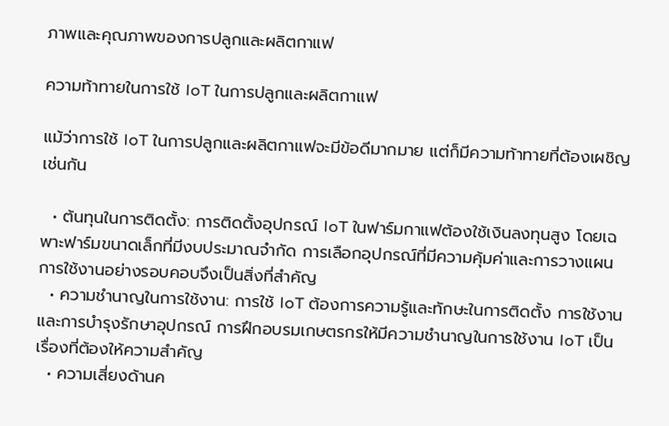ภาพและคุณภาพของการปลูกและผลิตกาแฟ

ความท้าทายในการใช้ IoT ในการปลูกและผลิตกาแฟ

แม้ว่าการใช้ IoT ในการปลูกและผลิตกาแฟจะมีข้อดีมากมาย แต่ก็มีความท้าทายที่ต้องเผชิญเช่นกัน

  • ต้นทุนในการติดตั้ง: การติดตั้งอุปกรณ์ IoT ในฟาร์มกาแฟต้องใช้เงินลงทุนสูง โดยเฉพาะฟาร์มขนาดเล็กที่มีงบประมาณจำกัด การเลือกอุปกรณ์ที่มีความคุ้มค่าและการวางแผนการใช้งานอย่างรอบคอบจึงเป็นสิ่งที่สำคัญ
  • ความชำนาญในการใช้งาน: การใช้ IoT ต้องการความรู้และทักษะในการติดตั้ง การใช้งาน และการบำรุงรักษาอุปกรณ์ การฝึกอบรมเกษตรกรให้มีความชำนาญในการใช้งาน IoT เป็นเรื่องที่ต้องให้ความสำคัญ
  • ความเสี่ยงด้านค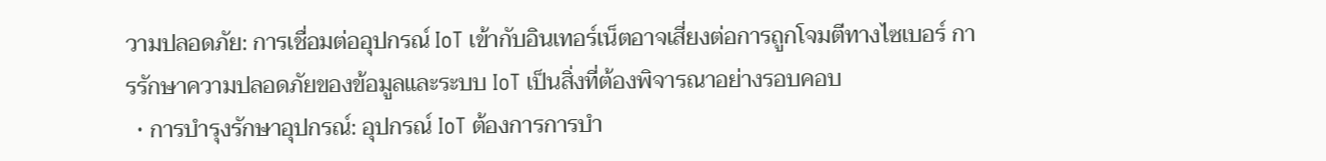วามปลอดภัย: การเชื่อมต่ออุปกรณ์ IoT เข้ากับอินเทอร์เน็ตอาจเสี่ยงต่อการถูกโจมตีทางไซเบอร์ การรักษาความปลอดภัยของข้อมูลและระบบ IoT เป็นสิ่งที่ต้องพิจารณาอย่างรอบคอบ
  • การบำรุงรักษาอุปกรณ์: อุปกรณ์ IoT ต้องการการบำ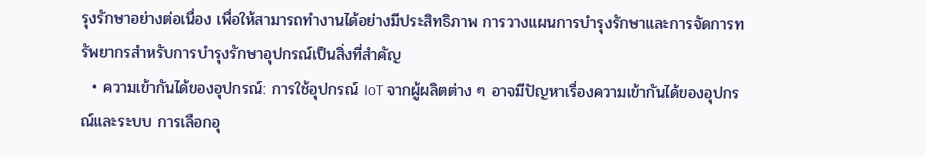รุงรักษาอย่างต่อเนื่อง เพื่อให้สามารถทำงานได้อย่างมีประสิทธิภาพ การวางแผนการบำรุงรักษาและการจัดการทรัพยากรสำหรับการบำรุงรักษาอุปกรณ์เป็นสิ่งที่สำคัญ
  • ความเข้ากันได้ของอุปกรณ์: การใช้อุปกรณ์ IoT จากผู้ผลิตต่าง ๆ อาจมีปัญหาเรื่องความเข้ากันได้ของอุปกรณ์และระบบ การเลือกอุ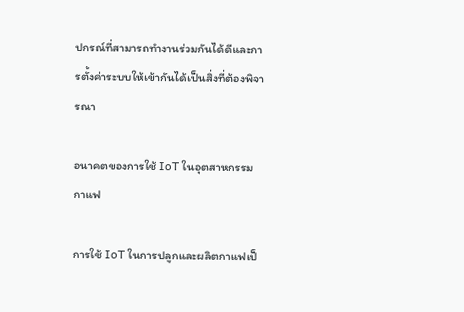ปกรณ์ที่สามารถทำงานร่วมกันได้ดีและการตั้งค่าระบบให้เข้ากันได้เป็นสิ่งที่ต้องพิจารณา

อนาคตของการใช้ IoT ในอุตสาหกรรมกาแฟ

การใช้ IoT ในการปลูกและผลิตกาแฟเป็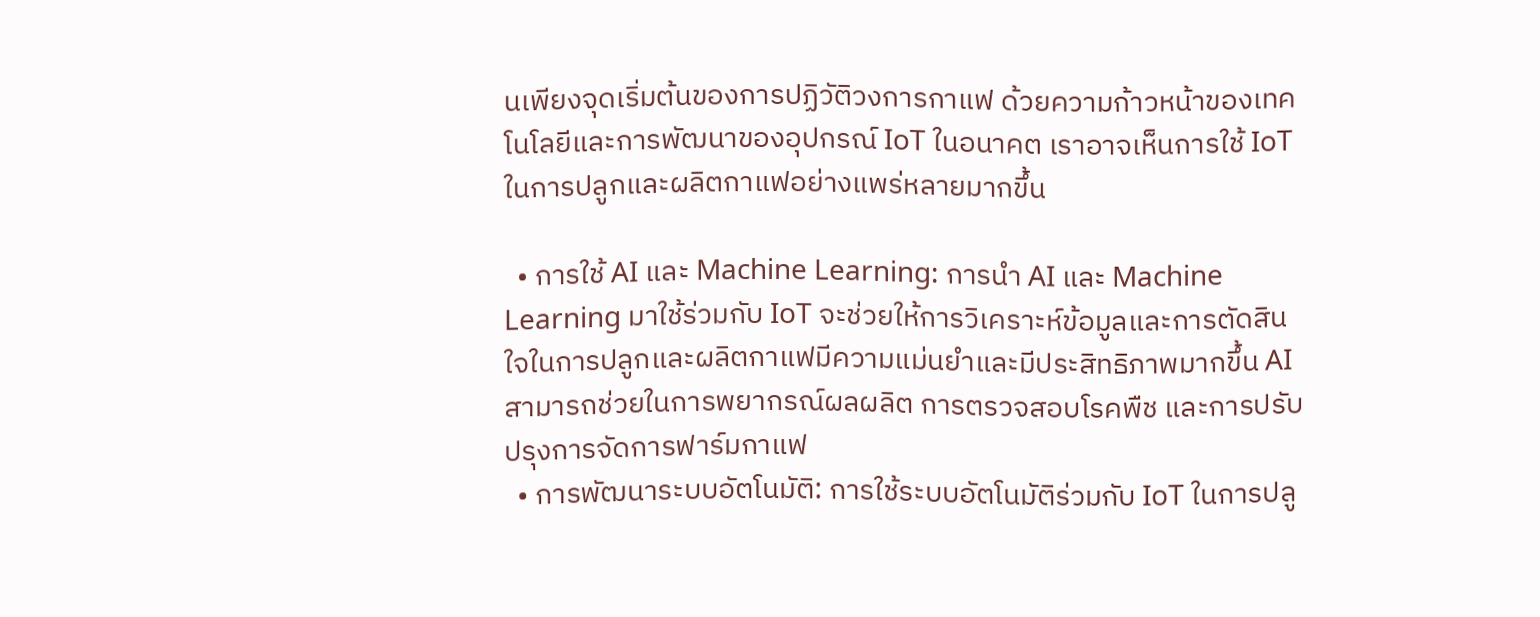นเพียงจุดเริ่มต้นของการปฏิวัติวงการกาแฟ ด้วยความก้าวหน้าของเทคโนโลยีและการพัฒนาของอุปกรณ์ IoT ในอนาคต เราอาจเห็นการใช้ IoT ในการปลูกและผลิตกาแฟอย่างแพร่หลายมากขึ้น

  • การใช้ AI และ Machine Learning: การนำ AI และ Machine Learning มาใช้ร่วมกับ IoT จะช่วยให้การวิเคราะห์ข้อมูลและการตัดสินใจในการปลูกและผลิตกาแฟมีความแม่นยำและมีประสิทธิภาพมากขึ้น AI สามารถช่วยในการพยากรณ์ผลผลิต การตรวจสอบโรคพืช และการปรับปรุงการจัดการฟาร์มกาแฟ
  • การพัฒนาระบบอัตโนมัติ: การใช้ระบบอัตโนมัติร่วมกับ IoT ในการปลู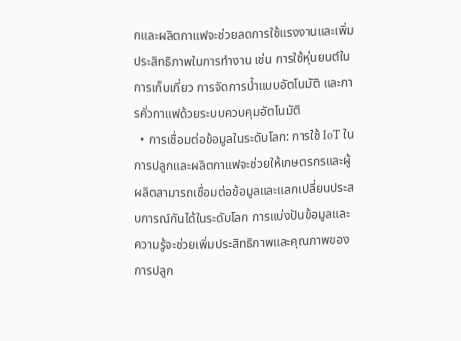กและผลิตกาแฟจะช่วยลดการใช้แรงงานและเพิ่มประสิทธิภาพในการทำงาน เช่น การใช้หุ่นยนต์ในการเก็บเกี่ยว การจัดการน้ำแบบอัตโนมัติ และการคั่วกาแฟด้วยระบบควบคุมอัตโนมัติ
  • การเชื่อมต่อข้อมูลในระดับโลก: การใช้ IoT ในการปลูกและผลิตกาแฟจะช่วยให้เกษตรกรและผู้ผลิตสามารถเชื่อมต่อข้อมูลและแลกเปลี่ยนประสบการณ์กันได้ในระดับโลก การแบ่งปันข้อมูลและความรู้จะช่วยเพิ่มประสิทธิภาพและคุณภาพของการปลูก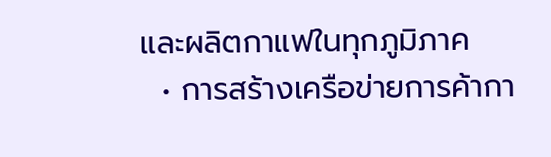และผลิตกาแฟในทุกภูมิภาค
  • การสร้างเครือข่ายการค้ากา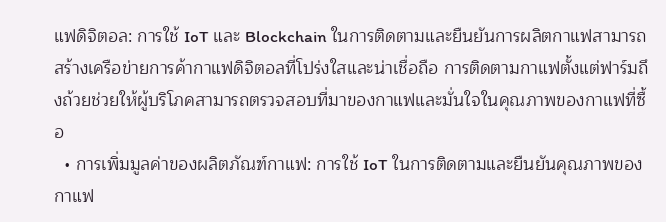แฟดิจิตอล: การใช้ IoT และ Blockchain ในการติดตามและยืนยันการผลิตกาแฟสามารถสร้างเครือข่ายการค้ากาแฟดิจิตอลที่โปร่งใสและน่าเชื่อถือ การติดตามกาแฟตั้งแต่ฟาร์มถึงถ้วยช่วยให้ผู้บริโภคสามารถตรวจสอบที่มาของกาแฟและมั่นใจในคุณภาพของกาแฟที่ซื้อ
  • การเพิ่มมูลค่าของผลิตภัณฑ์กาแฟ: การใช้ IoT ในการติดตามและยืนยันคุณภาพของกาแฟ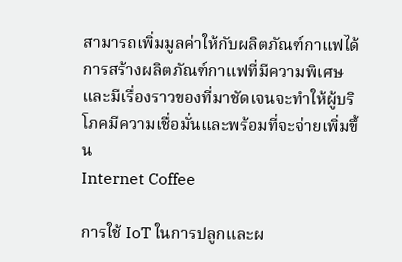สามารถเพิ่มมูลค่าให้กับผลิตภัณฑ์กาแฟได้ การสร้างผลิตภัณฑ์กาแฟที่มีความพิเศษและมีเรื่องราวของที่มาชัดเจนจะทำให้ผู้บริโภคมีความเชื่อมั่นและพร้อมที่จะจ่ายเพิ่มขึ้น
Internet Coffee

การใช้ IoT ในการปลูกและผ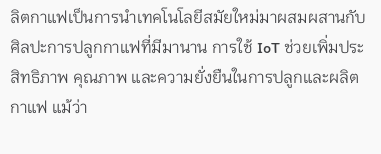ลิตกาแฟเป็นการนำเทคโนโลยีสมัยใหม่มาผสมผสานกับศิลปะการปลูกกาแฟที่มีมานาน การใช้ IoT ช่วยเพิ่มประสิทธิภาพ คุณภาพ และความยั่งยืนในการปลูกและผลิตกาแฟ แม้ว่า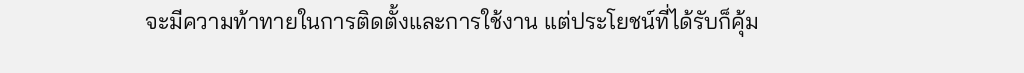จะมีความท้าทายในการติดตั้งและการใช้งาน แต่ประโยชน์ที่ได้รับก็คุ้ม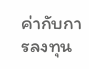ค่ากับการลงทุน